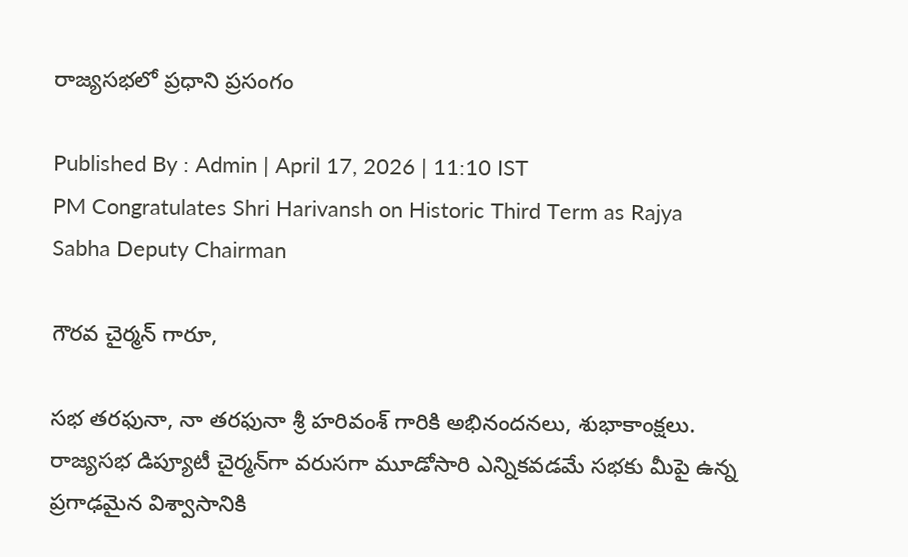రాజ్యసభలో ప్రధాని ప్రసంగం

Published By : Admin | April 17, 2026 | 11:10 IST
PM Congratulates Shri Harivansh on Historic Third Term as Rajya Sabha Deputy Chairman

గౌరవ చైర్మన్ గారూ,

సభ తరఫునా, నా తరఫునా శ్రీ హరివంశ్ గారికి అభినందనలు, శుభాకాంక్షలు. రాజ్యసభ డిప్యూటీ చైర్మన్‌గా వరుసగా మూడోసారి ఎన్నికవడమే సభకు మీపై ఉన్న ప్రగాఢమైన విశ్వాసానికి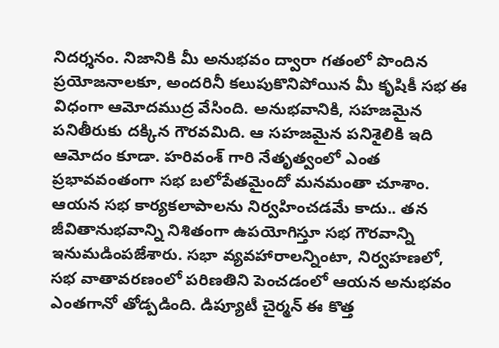నిదర్శనం. నిజానికి మీ అనుభవం ద్వారా గతంలో పొందిన ప్రయోజనాలకూ, అందరినీ కలుపుకొనిపోయిన మీ కృషికీ సభ ఈ విధంగా ఆమోదముద్ర వేసింది. అనుభవానికి, సహజమైన పనితీరుకు దక్కిన గౌరవమిది. ఆ సహజమైన పనిశైలికి ఇది ఆమోదం కూడా. హరివంశ్ గారి నేతృత్వంలో ఎంత ప్రభావవంతంగా సభ బలోపేతమైందో మనమంతా చూశాం. ఆయన సభ కార్యకలాపాలను నిర్వహించడమే కాదు.. తన జీవితానుభవాన్ని నిశితంగా ఉపయోగిస్తూ సభ గౌరవాన్ని ఇనుమడింపజేశారు. సభా వ్యవహారాలన్నింటా, నిర్వహణలో, సభ వాతావరణంలో పరిణతిని పెంచడంలో ఆయన అనుభవం ఎంతగానో తోడ్పడింది. డిప్యూటీ చైర్మన్ ఈ కొత్త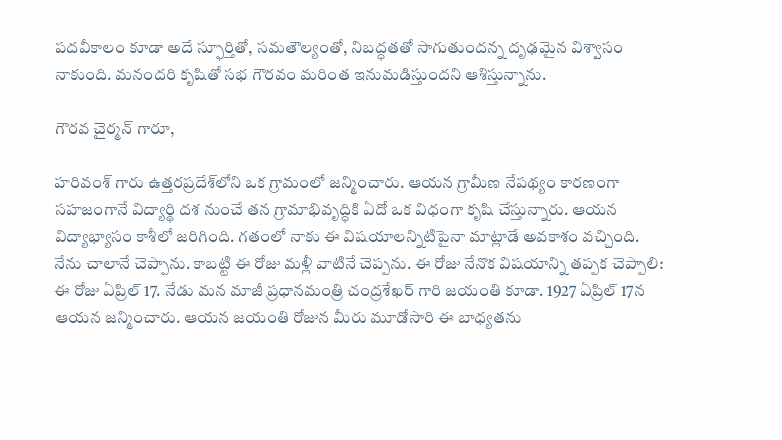పదవీకాలం కూడా అదే స్ఫూర్తితో, సమతౌల్యంతో, నిబద్ధతతో సాగుతుందన్న దృఢమైన విశ్వాసం నాకుంది. మనందరి కృషితో సభ గౌరవం మరింత ఇనుమడిస్తుందని ఆశిస్తున్నాను.

గౌరవ చైర్మన్ గారూ,

హరివంశ్ గారు ఉత్తరప్రదేశ్‌లోని ఒక గ్రామంలో జన్మించారు. ఆయన గ్రామీణ నేపథ్యం కారణంగా సహజంగానే విద్యార్థి దశ నుంచే తన గ్రామాభివృద్ధికి ఏదో ఒక విధంగా కృషి చేస్తున్నారు. ఆయన విద్యాభ్యాసం కాశీలో జరిగింది. గతంలో నాకు ఈ విషయాలన్నిటిపైనా మాట్లాడే అవకాశం వచ్చింది. నేను చాలానే చెప్పాను. కాబట్టి ఈ రోజు మళ్లీ వాటినే చెప్పను. ఈ రోజు నేనొక విషయాన్ని తప్పక చెప్పాలి: ఈ రోజు ఏప్రిల్ 17. నేడు మన మాజీ ప్రధానమంత్రి చంద్రశేఖర్ గారి జయంతి కూడా. 1927 ఏప్రిల్ 17న ఆయన జన్మించారు. ఆయన జయంతి రోజున మీరు మూడోసారి ఈ బాధ్యతను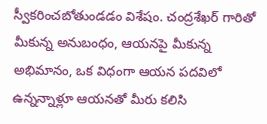స్వీకరించబోతుండడం విశేషం. చంద్రశేఖర్ గారితో మీకున్న అనుబంధం, ఆయనపై మీకున్న అభిమానం, ఒక విధంగా ఆయన పదవిలో ఉన్నన్నాళ్లూ ఆయనతో మీరు కలిసి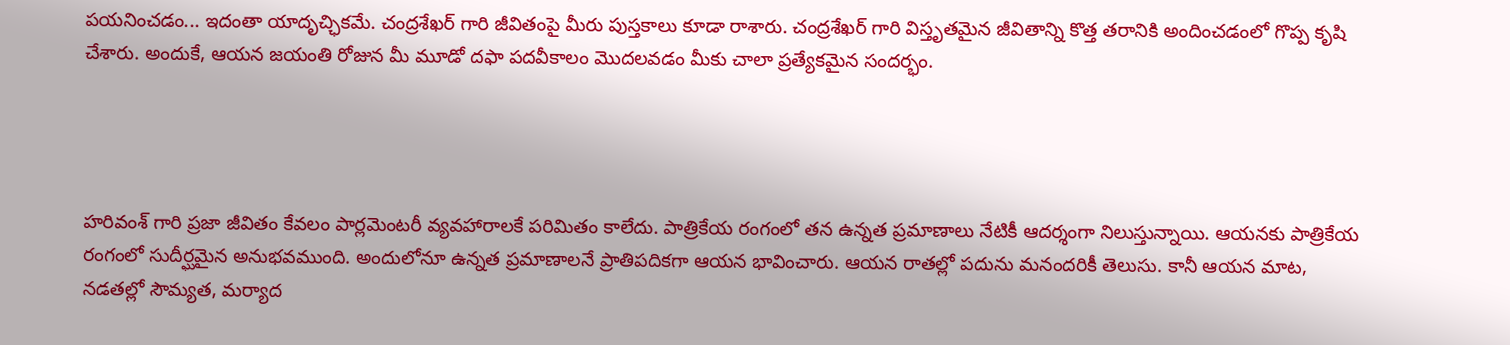పయనించడం... ఇదంతా యాదృచ్ఛికమే. చంద్రశేఖర్ గారి జీవితంపై మీరు పుస్తకాలు కూడా రాశారు. చంద్రశేఖర్ గారి విస్తృతమైన జీవితాన్ని కొత్త తరానికి అందించడంలో గొప్ప కృషి చేశారు. అందుకే, ఆయన జయంతి రోజున మీ మూడో దఫా పదవీకాలం మొదలవడం మీకు చాలా ప్రత్యేకమైన సందర్భం.




హరివంశ్ గారి ప్రజా జీవితం కేవలం పార్లమెంటరీ వ్యవహారాలకే పరిమితం కాలేదు. పాత్రికేయ రంగంలో తన ఉన్నత ప్రమాణాలు నేటికీ ఆదర్శంగా నిలుస్తున్నాయి. ఆయనకు పాత్రికేయ రంగంలో సుదీర్ఘమైన అనుభవముంది. అందులోనూ ఉన్నత ప్రమాణాలనే ప్రాతిపదికగా ఆయన భావించారు. ఆయన రాతల్లో పదును మనందరికీ తెలుసు. కానీ ఆయన మాట, నడతల్లో సౌమ్యత, మర్యాద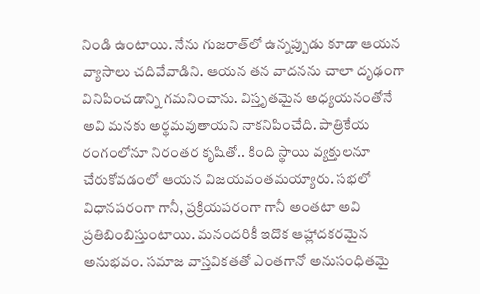నిండి ఉంటాయి. నేను గుజరాత్‌లో ఉన్నప్పుడు కూడా ఆయన వ్యాసాలు చదివేవాడిని. ఆయన తన వాదనను చాలా దృఢంగా వినిపించడాన్ని గమనించాను. విస్తృతమైన అధ్యయనంతోనే అవి మనకు అర్థమవుతాయని నాకనిపించేది. పాత్రికేయ రంగంలోనూ నిరంతర కృషితో.. కింది స్థాయి వ్యక్తులనూ చేరుకోవడంలో ఆయన విజయవంతమయ్యారు. సభలో విధానపరంగా గానీ, ప్రక్రియపరంగా గానీ అంతటా అవి ప్రతిబింబిస్తుంటాయి. మనందరికీ ఇదొక ఆహ్లాదకరమైన అనుభవం. సమాజ వాస్తవికతతో ఎంతగానో అనుసంధితమై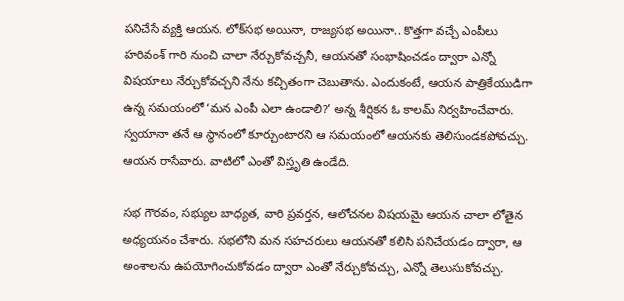పనిచేసే వ్యక్తి ఆయన. లోక్‌సభ అయినా, రాజ్యసభ అయినా.. కొత్తగా వచ్చే ఎంపీలు హరివంశ్ గారి నుంచి చాలా నేర్చుకోవచ్చనీ, ఆయనతో సంభాషించడం ద్వారా ఎన్నో విషయాలు నేర్చుకోవచ్చని నేను కచ్చితంగా చెబుతాను. ఎందుకంటే, ఆయన పాత్రికేయుడిగా ఉన్న సమయంలో ‘మన ఎంపీ ఎలా ఉండాలి?’ అన్న శీర్షికన ఓ కాలమ్ నిర్వహించేవారు. స్వయానా తనే ఆ స్థానంలో కూర్చుంటారని ఆ సమయంలో ఆయనకు తెలిసుండకపోవచ్చు. ఆయన రాసేవారు. వాటిలో ఎంతో విస్తృతి ఉండేది.

సభ గౌరవం, సభ్యుల బాధ్యత, వారి ప్రవర్తన, ఆలోచనల విషయమై ఆయన చాలా లోతైన అధ్యయనం చేశారు. సభలోని మన సహచరులు ఆయనతో కలిసి పనిచేయడం ద్వారా, ఆ అంశాలను ఉపయోగించుకోవడం ద్వారా ఎంతో నేర్చుకోవచ్చు, ఎన్నో తెలుసుకోవచ్చు.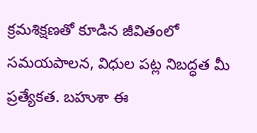క్రమశిక్షణతో కూడిన జీవితంలో సమయపాలన, విధుల పట్ల నిబద్ధత మీ ప్రత్యేకత. బహుశా ఈ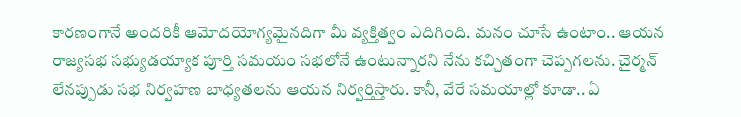కారణంగానే అందరికీ ఆమోదయోగ్యమైనదిగా మీ వ్యక్తిత్వం ఎదిగింది. మనం చూసే ఉంటాం.. ఆయన రాజ్యసభ సభ్యుడయ్యాక పూర్తి సమయం సభలోనే ఉంటున్నారని నేను కచ్చితంగా చెప్పగలను. చైర్మన్ లేనప్పుడు సభ నిర్వహణ బాధ్యతలను ఆయన నిర్వర్తిస్తారు. కానీ, వేరే సమయాల్లో కూడా.. ఏ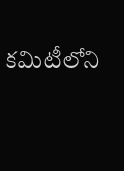కమిటీలోని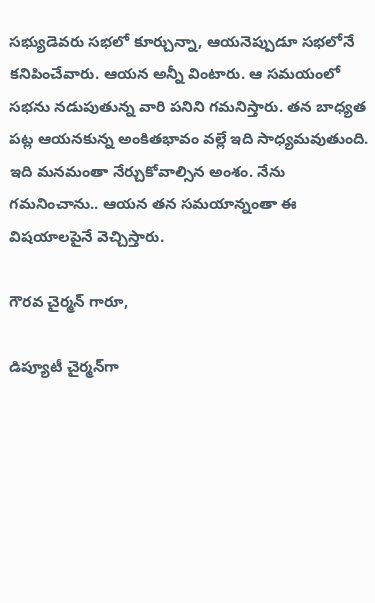సభ్యుడెవరు సభలో కూర్చున్నా, ఆయనెప్పుడూ సభలోనే కనిపించేవారు. ఆయన అన్నీ వింటారు. ఆ సమయంలో సభను నడుపుతున్న వారి పనిని గమనిస్తారు. తన బాధ్యత పట్ల ఆయనకున్న అంకితభావం వల్లే ఇది సాధ్యమవుతుంది. ఇది మనమంతా నేర్చుకోవాల్సిన అంశం. నేను గమనించాను.. ఆయన తన సమయాన్నంతా ఈ విషయాలపైనే వెచ్చిస్తారు.

గౌరవ చైర్మన్ గారూ,

డిప్యూటీ చైర్మన్‌గా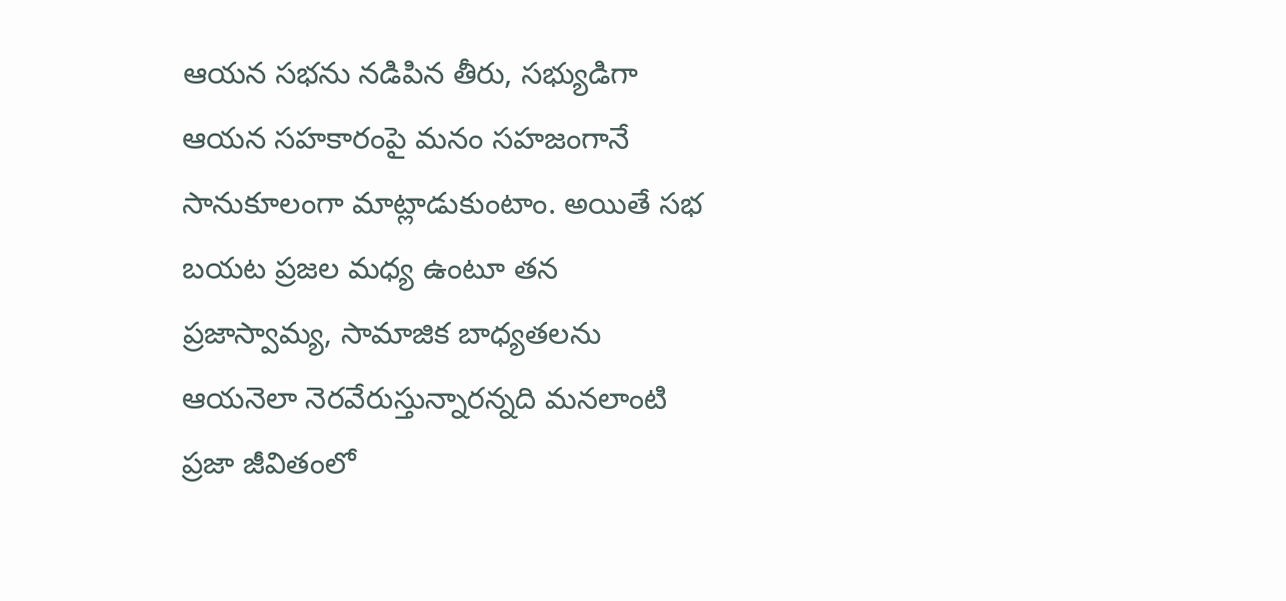ఆయన సభను నడిపిన తీరు, సభ్యుడిగా ఆయన సహకారంపై మనం సహజంగానే సానుకూలంగా మాట్లాడుకుంటాం. అయితే సభ బయట ప్రజల మధ్య ఉంటూ తన ప్రజాస్వామ్య, సామాజిక బాధ్యతలను ఆయనెలా నెరవేరుస్తున్నారన్నది మనలాంటి ప్రజా జీవితంలో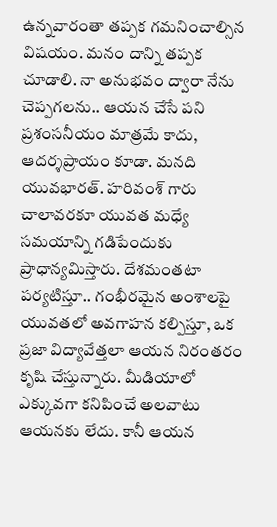ఉన్నవారంతా తప్పక గమనించాల్సిన విషయం. మనం దాన్ని తప్పక చూడాలి. నా అనుభవం ద్వారా నేను చెప్పగలను.. ఆయన చేసే పని ప్రశంసనీయం మాత్రమే కాదు, ఆదర్శప్రాయం కూడా. మనది యువభారత్. హరివంశ్ గారు చాలావరకూ యువత మధ్యే సమయాన్ని గడిపేందుకు ప్రాధాన్యమిస్తారు. దేశమంతటా పర్యటిస్తూ.. గంభీరమైన అంశాలపై యువతలో అవగాహన కల్పిస్తూ, ఒక ప్రజా విద్యావేత్తలా ఆయన నిరంతరం కృషి చేస్తున్నారు. మీడియాలో ఎక్కువగా కనిపించే అలవాటు ఆయనకు లేదు. కానీ ఆయన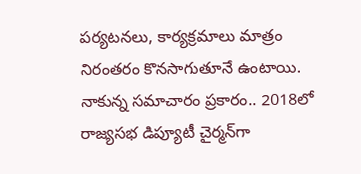పర్యటనలు, కార్యక్రమాలు మాత్రం నిరంతరం కొనసాగుతూనే ఉంటాయి. నాకున్న సమాచారం ప్రకారం.. 2018లో రాజ్యసభ డిప్యూటీ చైర్మన్‌గా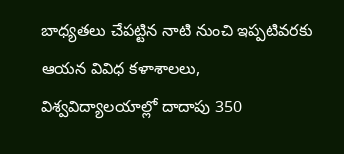బాధ్యతలు చేపట్టిన నాటి నుంచి ఇప్పటివరకు ఆయన వివిధ కళాశాలలు, విశ్వవిద్యాలయాల్లో దాదాపు 350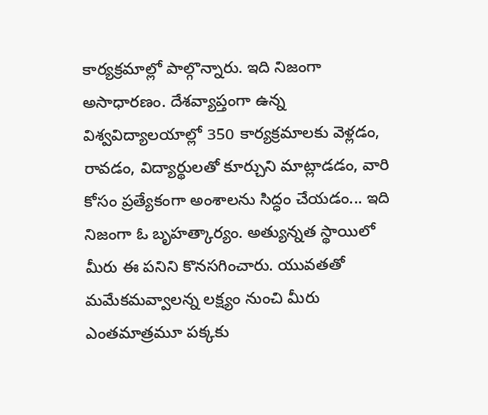కార్యక్రమాల్లో పాల్గొన్నారు. ఇది నిజంగా అసాధారణం. దేశవ్యాప్తంగా ఉన్న విశ్వవిద్యాలయాల్లో 350 కార్యక్రమాలకు వెళ్లడం, రావడం, విద్యార్థులతో కూర్చుని మాట్లాడడం, వారి కోసం ప్రత్యేకంగా అంశాలను సిద్ధం చేయడం... ఇది నిజంగా ఓ బృహత్కార్యం. అత్యున్నత స్థాయిలో మీరు ఈ పనిని కొనసగించారు. యువతతో మమేకమవ్వాలన్న లక్ష్యం నుంచి మీరు ఎంతమాత్రమూ పక్కకు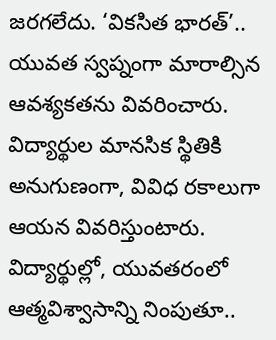జరగలేదు. ‘వికసిత భారత్’.. యువత స్వప్నంగా మారాల్సిన ఆవశ్యకతను వివరించారు. విద్యార్థుల మానసిక స్థితికి అనుగుణంగా, వివిధ రకాలుగా ఆయన వివరిస్తుంటారు. విద్యార్థుల్లో, యువతరంలో ఆత్మవిశ్వాసాన్ని నింపుతూ..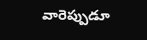వారెప్పుడూ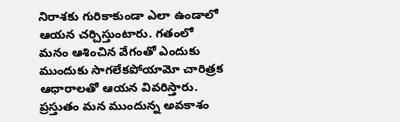నిరాశకు గురికాకుండా ఎలా ఉండాలో ఆయన చర్చిస్తుంటారు. గతంలో మనం ఆశించిన వేగంతో ఎందుకు ముందుకు సాగలేకపోయామో చారిత్రక ఆధారాలతో ఆయన వివరిస్తారు. ప్రస్తుతం మన ముందున్న అవకాశం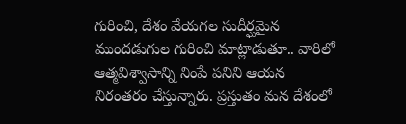గురించి, దేశం వేయగల సుదీర్ఘమైన ముందడుగుల గురించి మాట్లాడుతూ.. వారిలో ఆత్మవిశ్వాసాన్ని నింపే పనిని ఆయన నిరంతరం చేస్తున్నారు. ప్రస్తుతం మన దేశంలో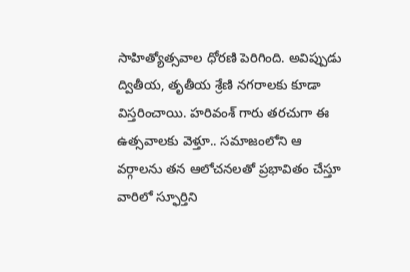సాహిత్యోత్సవాల ధోరణి పెరిగింది. అవిప్పుడు ద్వితీయ, తృతీయ శ్రేణి నగరాలకు కూడా విస్తరించాయి. హరివంశ్ గారు తరచుగా ఈ ఉత్సవాలకు వెళ్తూ.. సమాజంలోని ఆ వర్గాలను తన ఆలోచనలతో ప్రభావితం చేస్తూ వారిలో స్ఫూర్తిని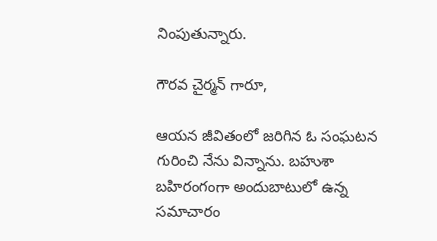నింపుతున్నారు.

గౌరవ చైర్మన్ గారూ,

ఆయన జీవితంలో జరిగిన ఓ సంఘటన గురించి నేను విన్నాను. బహుశా బహిరంగంగా అందుబాటులో ఉన్న సమాచారం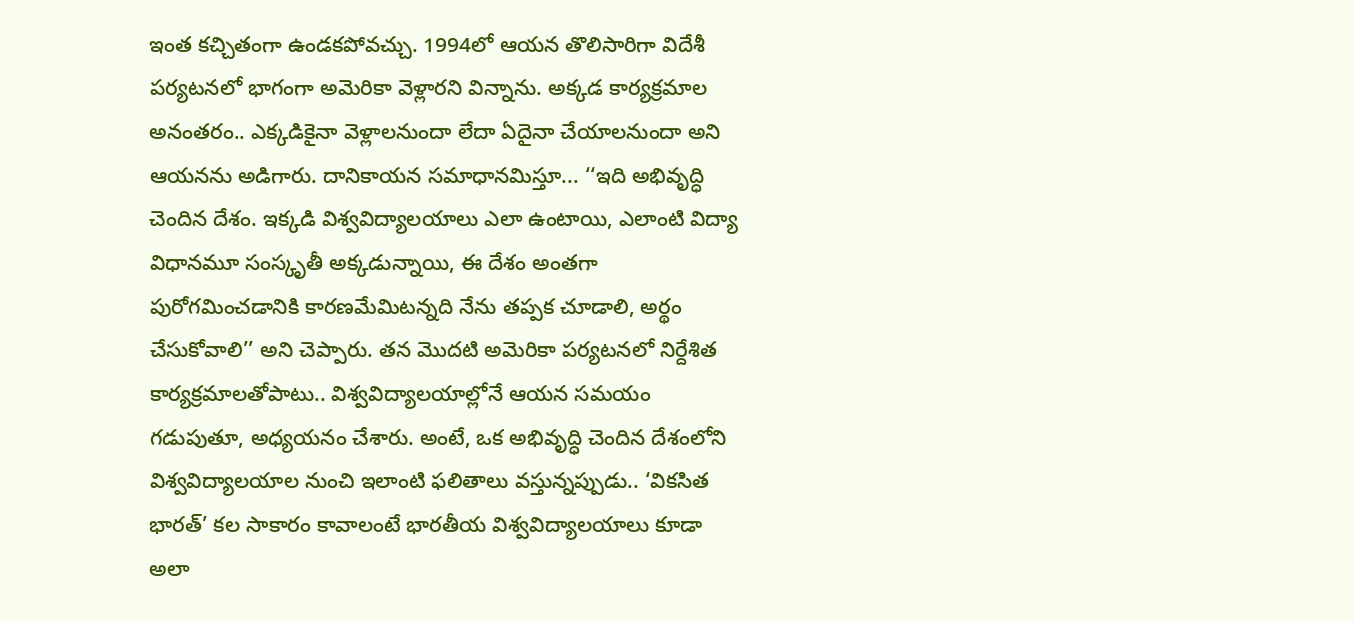ఇంత కచ్చితంగా ఉండకపోవచ్చు. 1994లో ఆయన తొలిసారిగా విదేశీ పర్యటనలో భాగంగా అమెరికా వెళ్లారని విన్నాను. అక్కడ కార్యక్రమాల అనంతరం.. ఎక్కడికైనా వెళ్లాలనుందా లేదా ఏదైనా చేయాలనుందా అని ఆయనను అడిగారు. దానికాయన సమాధానమిస్తూ... ‘‘ఇది అభివృద్ధి చెందిన దేశం. ఇక్కడి విశ్వవిద్యాలయాలు ఎలా ఉంటాయి, ఎలాంటి విద్యా విధానమూ సంస్కృతీ అక్కడున్నాయి, ఈ దేశం అంతగా పురోగమించడానికి కారణమేమిటన్నది నేను తప్పక చూడాలి, అర్థం చేసుకోవాలి’’ అని చెప్పారు. తన మొదటి అమెరికా పర్యటనలో నిర్దేశిత కార్యక్రమాలతోపాటు.. విశ్వవిద్యాలయాల్లోనే ఆయన సమయం గడుపుతూ, అధ్యయనం చేశారు. అంటే, ఒక అభివృద్ధి చెందిన దేశంలోని విశ్వవిద్యాలయాల నుంచి ఇలాంటి ఫలితాలు వస్తున్నప్పుడు.. ‘వికసిత భారత్’ కల సాకారం కావాలంటే భారతీయ విశ్వవిద్యాలయాలు కూడా అలా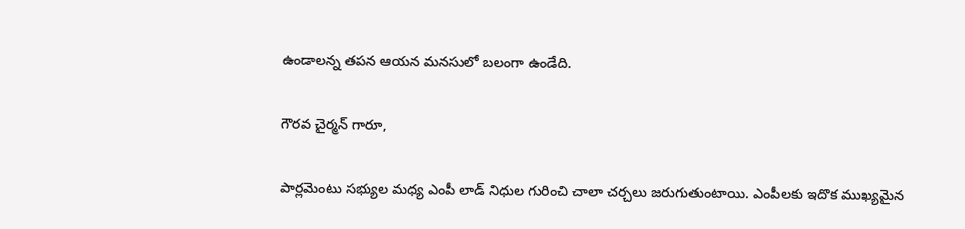ఉండాలన్న తపన ఆయన మనసులో బలంగా ఉండేది.

గౌరవ చైర్మన్ గారూ,

పార్లమెంటు సభ్యుల మధ్య ఎంపీ లాడ్ నిధుల గురించి చాలా చర్చలు జరుగుతుంటాయి. ఎంపీలకు ఇదొక ముఖ్యమైన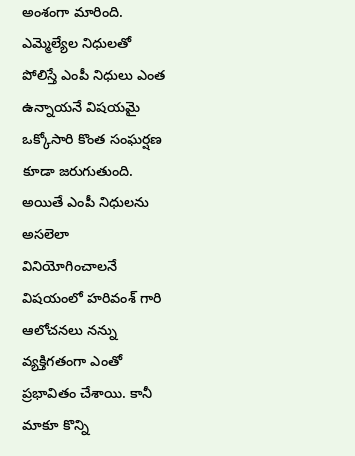అంశంగా మారింది. ఎమ్మెల్యేల నిధులతో పోలిస్తే ఎంపీ నిధులు ఎంత ఉన్నాయనే విషయమై ఒక్కోసారి కొంత సంఘర్షణ కూడా జరుగుతుంది. అయితే ఎంపీ నిధులను అసలెలా వినియోగించాలనే విషయంలో హరివంశ్ గారి ఆలోచనలు నన్ను వ్యక్తిగతంగా ఎంతో ప్రభావితం చేశాయి. కానీ మాకూ కొన్ని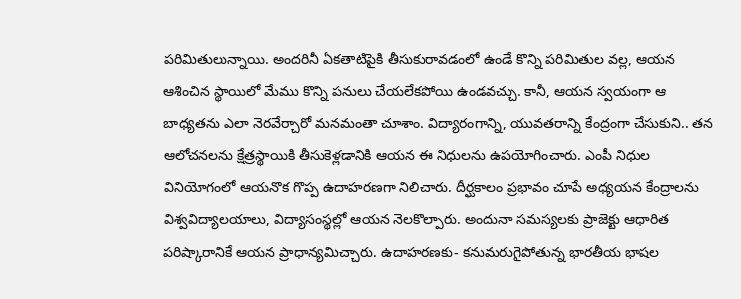పరిమితులున్నాయి. అందరినీ ఏకతాటిపైకి తీసుకురావడంలో ఉండే కొన్ని పరిమితుల వల్ల, ఆయన ఆశించిన స్థాయిలో మేము కొన్ని పనులు చేయలేకపోయి ఉండవచ్చు. కానీ, ఆయన స్వయంగా ఆ బాధ్యతను ఎలా నెరవేర్చారో మనమంతా చూశాం. విద్యారంగాన్ని, యువతరాన్ని కేంద్రంగా చేసుకుని.. తన ఆలోచనలను క్షేత్రస్థాయికి తీసుకెళ్లడానికి ఆయన ఈ నిధులను ఉపయోగించారు. ఎంపీ నిధుల వినియోగంలో ఆయనొక గొప్ప ఉదాహరణగా నిలిచారు. దీర్ఘకాలం ప్రభావం చూపే అధ్యయన కేంద్రాలను విశ్వవిద్యాలయాలు, విద్యాసంస్థల్లో ఆయన నెలకొల్పారు. అందునా సమస్యలకు ప్రాజెక్టు ఆధారిత పరిష్కారానికే ఆయన ప్రాధాన్యమిచ్చారు. ఉదాహరణకు- కనుమరుగైపోతున్న భారతీయ భాషల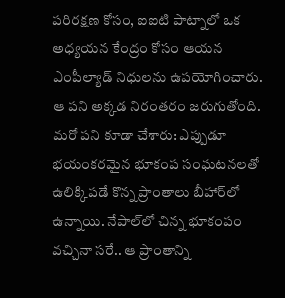పరిరక్షణ కోసం, ఐఐటి పాట్నాలో ఒక అధ్యయన కేంద్రం కోసం ఆయన ఎంపీల్యాడ్ నిధులను ఉపయోగించారు. ఆ పని అక్కడ నిరంతరం జరుగుతోంది. మరో పని కూడా చేశారు: ఎప్పుడూ భయంకరమైన భూకంప సంఘటనలతో ఉలిక్కిపడే కొన్న ప్రాంతాలు బీహార్‌లో ఉన్నాయి. నేపాల్‌లో చిన్న భూకంపం వచ్చినా సరే.. ఆ ప్రాంతాన్ని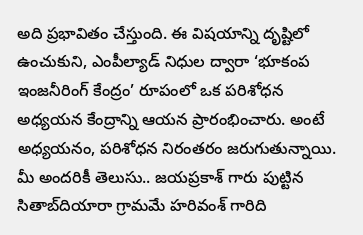అది ప్రభావితం చేస్తుంది. ఈ విషయాన్ని దృష్టిలో ఉంచుకుని, ఎంపీల్యాడ్ నిధుల ద్వారా ‘భూకంప ఇంజనీరింగ్ కేంద్రం’ రూపంలో ఒక పరిశోధన అధ్యయన కేంద్రాన్ని ఆయన ప్రారంభించారు. అంటే అధ్యయనం, పరిశోధన నిరంతరం జరుగుతున్నాయి. మీ అందరికీ తెలుసు.. జయప్రకాశ్ గారు పుట్టిన సితాబ్‌దియారా గ్రామమే హరివంశ్ గారిది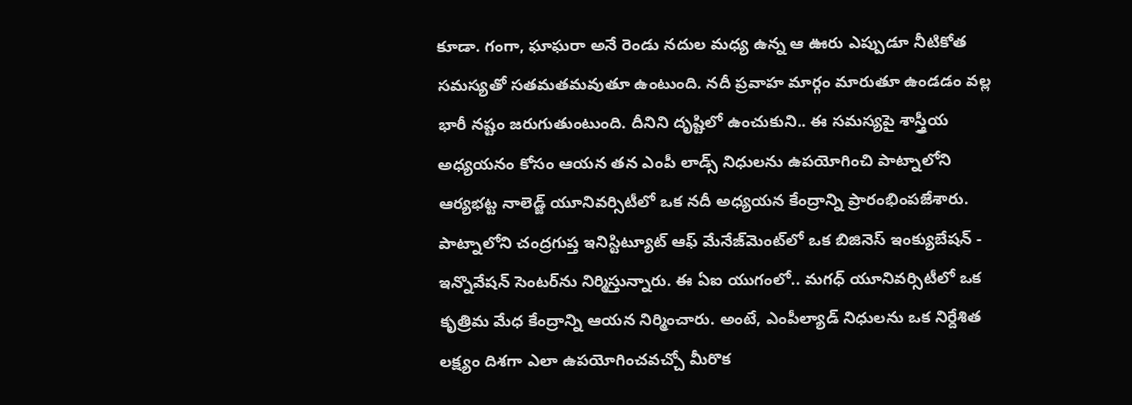కూడా. గంగా, ఘాఘరా అనే రెండు నదుల మధ్య ఉన్న ఆ ఊరు ఎప్పుడూ నీటికోత సమస్యతో సతమతమవుతూ ఉంటుంది. నదీ ప్రవాహ మార్గం మారుతూ ఉండడం వల్ల భారీ నష్టం జరుగుతుంటుంది. దీనిని దృష్టిలో ఉంచుకుని.. ఈ సమస్యపై శాస్త్రీయ అధ్యయనం కోసం ఆయన తన ఎంపీ లాడ్స్ నిధులను ఉపయోగించి పాట్నాలోని ఆర్యభట్ట నాలెడ్జ్ యూనివర్సిటీలో ఒక నదీ అధ్యయన కేంద్రాన్ని ప్రారంభింపజేశారు. పాట్నాలోని చంద్రగుప్త ఇనిస్టిట్యూట్ ఆఫ్ మేనేజ్‌మెంట్‌లో ఒక బిజినెస్ ఇంక్యుబేషన్ - ఇన్నొవేషన్ సెంటర్‌ను నిర్మిస్తున్నారు. ఈ ఏఐ యుగంలో.. మగధ్ యూనివర్సిటీలో ఒక కృత్రిమ మేధ కేంద్రాన్ని ఆయన నిర్మించారు. అంటే, ఎంపీల్యాడ్ నిధులను ఒక నిర్దేశిత లక్ష్యం దిశగా ఎలా ఉపయోగించవచ్చో మీరొక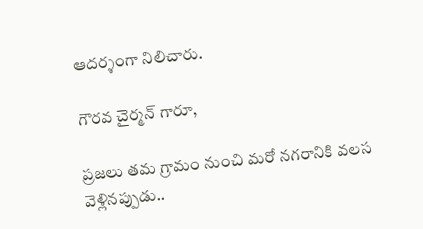ఆదర్శంగా నిలిచారు.

గౌరవ చైర్మన్ గారూ,

ప్రజలు తమ గ్రామం నుంచి మరో నగరానికి వలస వెళ్లినప్పుడు..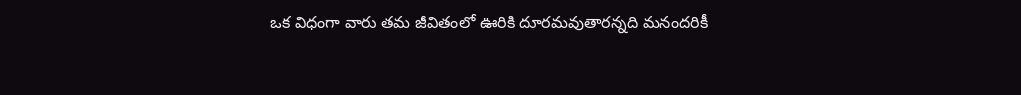ఒక విధంగా వారు తమ జీవితంలో ఊరికి దూరమవుతారన్నది మనందరికీ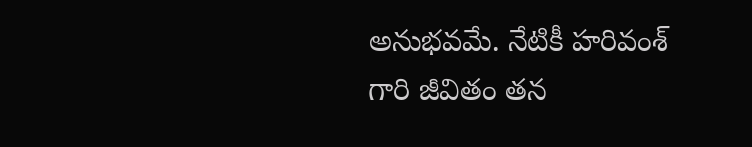అనుభవమే. నేటికీ హరివంశ్ గారి జీవితం తన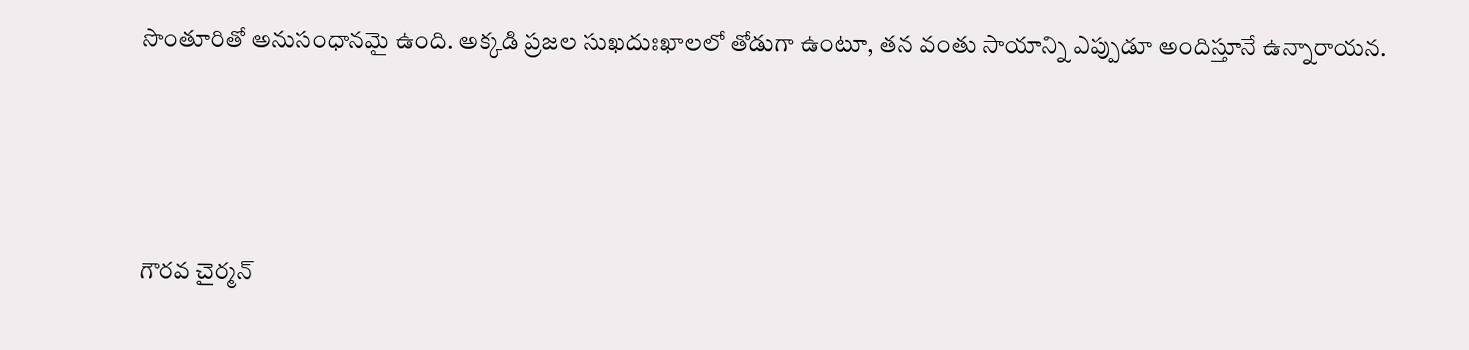సొంతూరితో అనుసంధానమై ఉంది. అక్కడి ప్రజల సుఖదుఃఖాలలో తోడుగా ఉంటూ, తన వంతు సాయాన్ని ఎప్పుడూ అందిస్తూనే ఉన్నారాయన.




గౌరవ చైర్మన్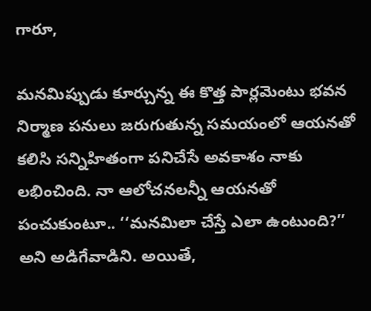గారూ,

మనమిప్పుడు కూర్చున్న ఈ కొత్త పార్లమెంటు భవన నిర్మాణ పనులు జరుగుతున్న సమయంలో ఆయనతో కలిసి సన్నిహితంగా పనిచేసే అవకాశం నాకు లభించింది. నా ఆలోచనలన్నీ ఆయనతో పంచుకుంటూ.. ‘‘మనమిలా చేస్తే ఎలా ఉంటుంది?’’ అని అడిగేవాడిని. అయితే,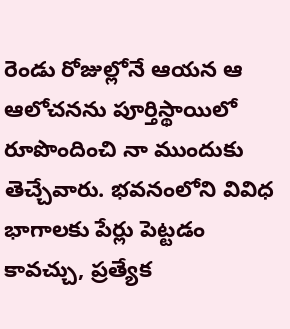రెండు రోజుల్లోనే ఆయన ఆ ఆలోచనను పూర్తిస్థాయిలో రూపొందించి నా ముందుకు తెచ్చేవారు. భవనంలోని వివిధ భాగాలకు పేర్లు పెట్టడం కావచ్చు, ప్రత్యేక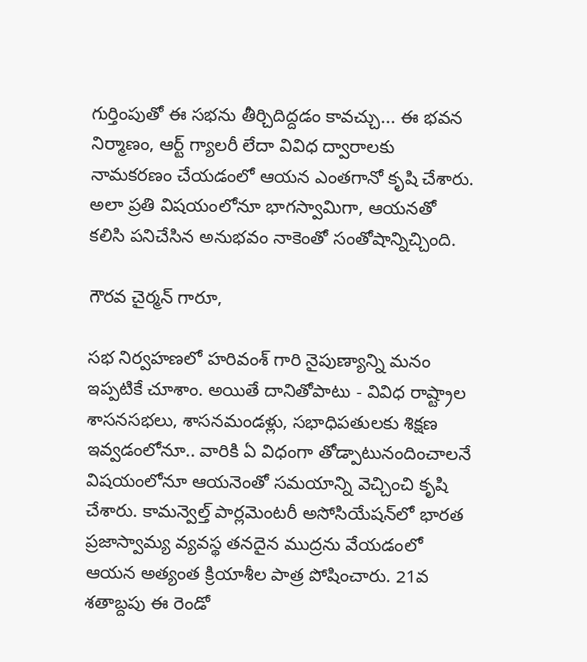గుర్తింపుతో ఈ సభను తీర్చిదిద్దడం కావచ్చు... ఈ భవన నిర్మాణం, ఆర్ట్ గ్యాలరీ లేదా వివిధ ద్వారాలకు నామకరణం చేయడంలో ఆయన ఎంతగానో కృషి చేశారు. అలా ప్రతి విషయంలోనూ భాగస్వామిగా, ఆయనతో కలిసి పనిచేసిన అనుభవం నాకెంతో సంతోషాన్నిచ్చింది.

గౌరవ చైర్మన్ గారూ,

సభ నిర్వహణలో హరివంశ్ గారి నైపుణ్యాన్ని మనం ఇప్పటికే చూశాం. అయితే దానితోపాటు - వివిధ రాష్ట్రాల శాసనసభలు, శాసనమండళ్లు, సభాధిపతులకు శిక్షణ ఇవ్వడంలోనూ.. వారికి ఏ విధంగా తోడ్పాటునందించాలనే విషయంలోనూ ఆయనెంతో సమయాన్ని వెచ్చించి కృషి చేశారు. కామన్వెల్త్ పార్లమెంటరీ అసోసియేషన్‌లో భారత ప్రజాస్వామ్య వ్యవస్థ తనదైన ముద్రను వేయడంలో ఆయన అత్యంత క్రియాశీల పాత్ర పోషించారు. 21వ శతాబ్దపు ఈ రెండో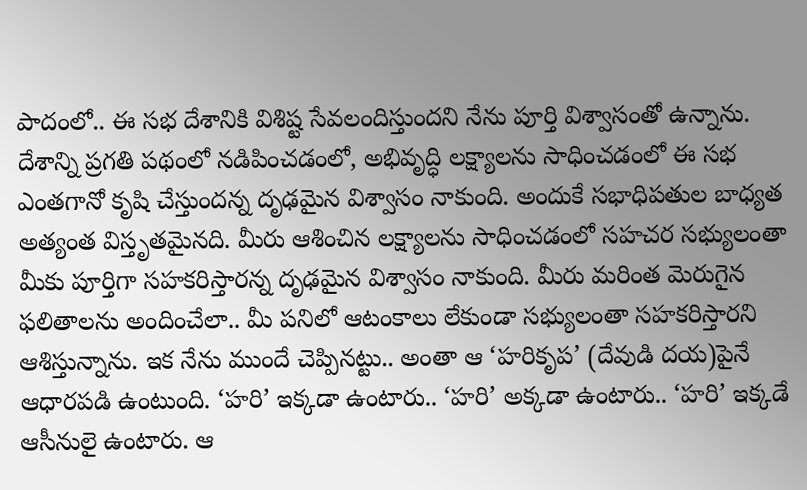పాదంలో.. ఈ సభ దేశానికి విశిష్ట సేవలందిస్తుందని నేను పూర్తి విశ్వాసంతో ఉన్నాను. దేశాన్ని ప్రగతి పథంలో నడిపించడంలో, అభివృద్ధి లక్ష్యాలను సాధించడంలో ఈ సభ ఎంతగానో కృషి చేస్తుందన్న దృఢమైన విశ్వాసం నాకుంది. అందుకే సభాధిపతుల బాధ్యత అత్యంత విస్తృతమైనది. మీరు ఆశించిన లక్ష్యాలను సాధించడంలో సహచర సభ్యులంతా మీకు పూర్తిగా సహకరిస్తారన్న దృఢమైన విశ్వాసం నాకుంది. మీరు మరింత మెరుగైన ఫలితాలను అందించేలా.. మీ పనిలో ఆటంకాలు లేకుండా సభ్యులంతా సహకరిస్తారని ఆశిస్తున్నాను. ఇక నేను ముందే చెప్పినట్టు.. అంతా ఆ ‘హరికృప’ (దేవుడి దయ)పైనే ఆధారపడి ఉంటుంది. ‘హరి’ ఇక్కడా ఉంటారు.. ‘హరి’ అక్కడా ఉంటారు.. ‘హరి’ ఇక్కడే ఆసీనులై ఉంటారు. ఆ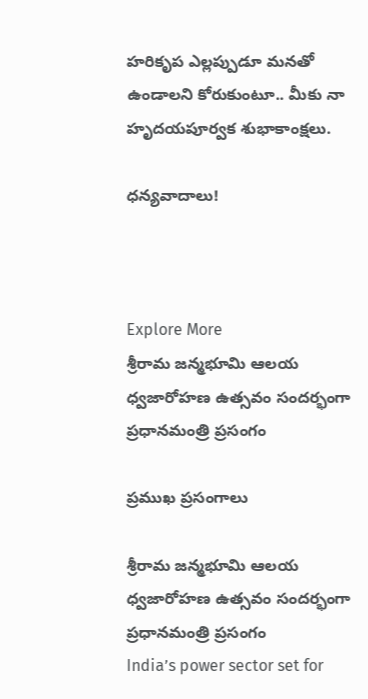హరికృప ఎల్లప్పుడూ మనతో ఉండాలని కోరుకుంటూ.. మీకు నా హృదయపూర్వక శుభాకాంక్షలు.

ధన్యవాదాలు!



Explore More
శ్రీరామ జన్మభూమి ఆలయ ధ్వజారోహణ ఉత్సవం సందర్భంగా ప్రధానమంత్రి ప్రసంగం

ప్రముఖ ప్రసంగాలు

శ్రీరామ జన్మభూమి ఆలయ ధ్వజారోహణ ఉత్సవం సందర్భంగా ప్రధానమంత్రి ప్రసంగం
India’s power sector set for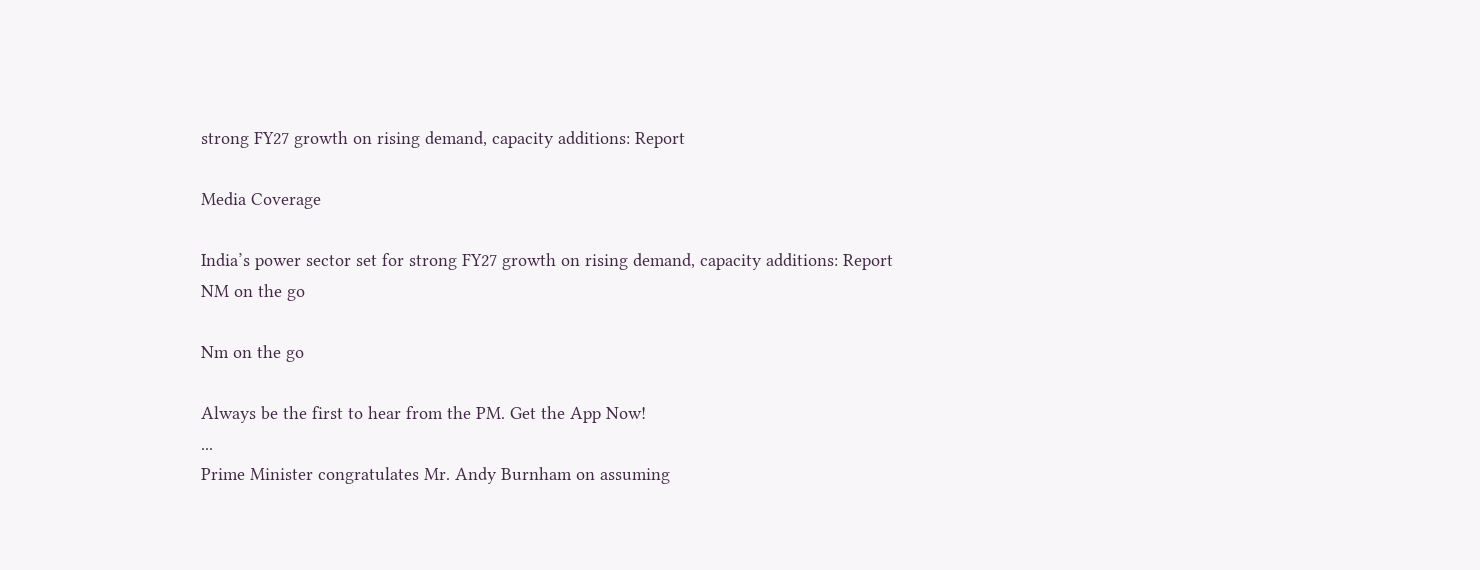strong FY27 growth on rising demand, capacity additions: Report

Media Coverage

India’s power sector set for strong FY27 growth on rising demand, capacity additions: Report
NM on the go

Nm on the go

Always be the first to hear from the PM. Get the App Now!
...
Prime Minister congratulates Mr. Andy Burnham on assuming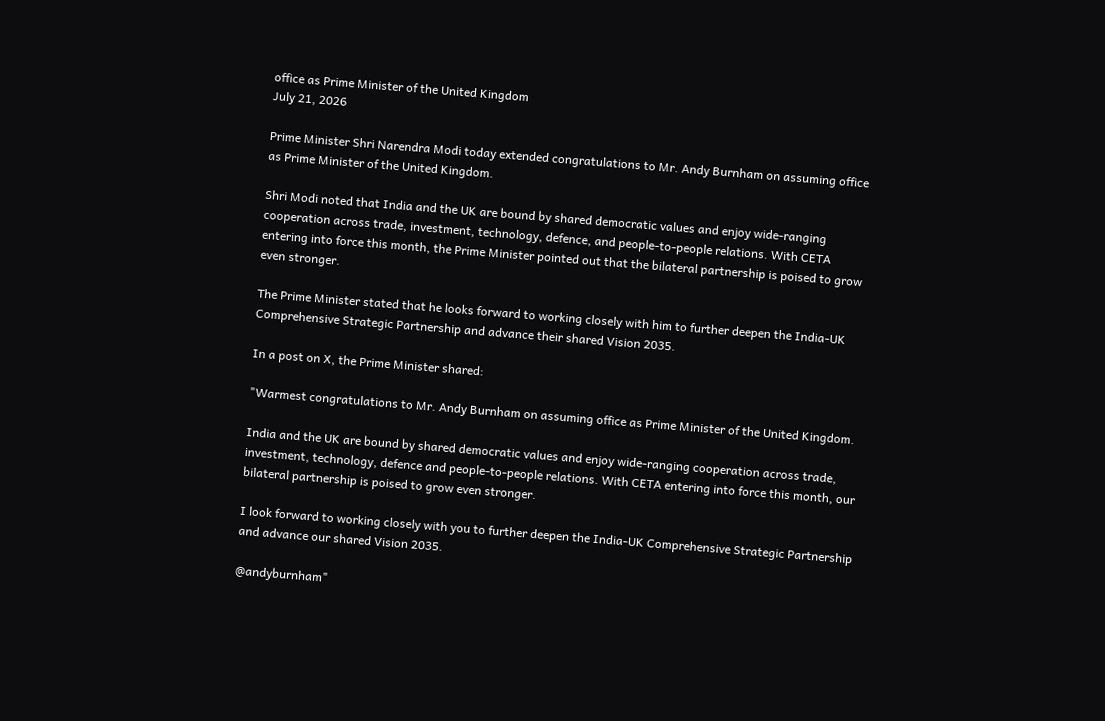office as Prime Minister of the United Kingdom
July 21, 2026

Prime Minister Shri Narendra Modi today extended congratulations to Mr. Andy Burnham on assuming office as Prime Minister of the United Kingdom.

Shri Modi noted that India and the UK are bound by shared democratic values and enjoy wide-ranging cooperation across trade, investment, technology, defence, and people-to-people relations. With CETA entering into force this month, the Prime Minister pointed out that the bilateral partnership is poised to grow even stronger.

The Prime Minister stated that he looks forward to working closely with him to further deepen the India-UK Comprehensive Strategic Partnership and advance their shared Vision 2035.

In a post on X, the Prime Minister shared:

"Warmest congratulations to Mr. Andy Burnham on assuming office as Prime Minister of the United Kingdom.

India and the UK are bound by shared democratic values and enjoy wide-ranging cooperation across trade, investment, technology, defence and people-to-people relations. With CETA entering into force this month, our bilateral partnership is poised to grow even stronger.

I look forward to working closely with you to further deepen the India-UK Comprehensive Strategic Partnership and advance our shared Vision 2035.

@andyburnham"